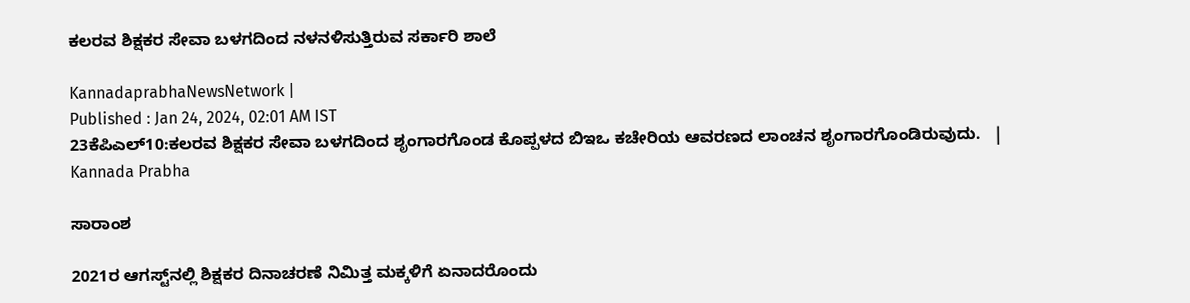ಕಲರವ ಶಿಕ್ಷಕರ ಸೇವಾ ಬಳಗದಿಂದ ನಳನಳಿಸುತ್ತಿರುವ ಸರ್ಕಾರಿ ಶಾಲೆ

KannadaprabhaNewsNetwork |
Published : Jan 24, 2024, 02:01 AM IST
23ಕೆಪಿಎಲ್10:ಕಲರವ ಶಿಕ್ಷಕರ ಸೇವಾ ಬಳಗದಿಂದ ಶೃಂಗಾರಗೊಂಡ ಕೊಪ್ಪಳದ ಬಿಇಒ ಕಚೇರಿಯ ಆವರಣದ ಲಾಂಚನ ಶೃಂಗಾರಗೊಂಡಿರುವುದು.   | Kannada Prabha

ಸಾರಾಂಶ

2021ರ ಆಗಸ್ಟ್‌ನಲ್ಲಿ ಶಿಕ್ಷಕರ ದಿನಾಚರಣೆ ನಿಮಿತ್ತ ಮಕ್ಕಳಿಗೆ ಏನಾದರೊಂದು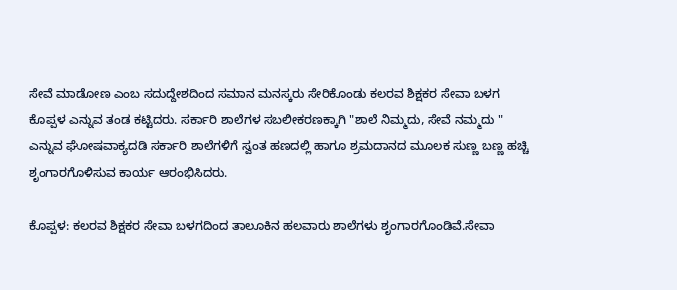ಸೇವೆ ಮಾಡೋಣ ಎಂಬ ಸದುದ್ದೇಶದಿಂದ ಸಮಾನ ಮನಸ್ಕರು ಸೇರಿಕೊಂಡು ಕಲರವ ಶಿಕ್ಷಕರ ಸೇವಾ ಬಳಗ ಕೊಪ್ಪಳ ಎನ್ನುವ ತಂಡ ಕಟ್ಟಿದರು. ಸರ್ಕಾರಿ ಶಾಲೆಗಳ ಸಬಲೀಕರಣಕ್ಕಾಗಿ "ಶಾಲೆ ನಿಮ್ಮದು, ಸೇವೆ ನಮ್ಮದು " ಎನ್ನುವ ಘೋಷವಾಕ್ಯದಡಿ ಸರ್ಕಾರಿ ಶಾಲೆಗಳಿಗೆ ಸ್ವಂತ ಹಣದಲ್ಲಿ ಹಾಗೂ ಶ್ರಮದಾನದ ಮೂಲಕ ಸುಣ್ಣ ಬಣ್ಣ ಹಚ್ಚಿ ಶೃಂಗಾರಗೊಳಿಸುವ ಕಾರ್ಯ ಆರಂಭಿಸಿದರು.

ಕೊಪ್ಪಳ: ಕಲರವ ಶಿಕ್ಷಕರ ಸೇವಾ ಬಳಗದಿಂದ ತಾಲೂಕಿನ ಹಲವಾರು ಶಾಲೆಗಳು ಶೃಂಗಾರಗೊಂಡಿವೆ.ಸೇವಾ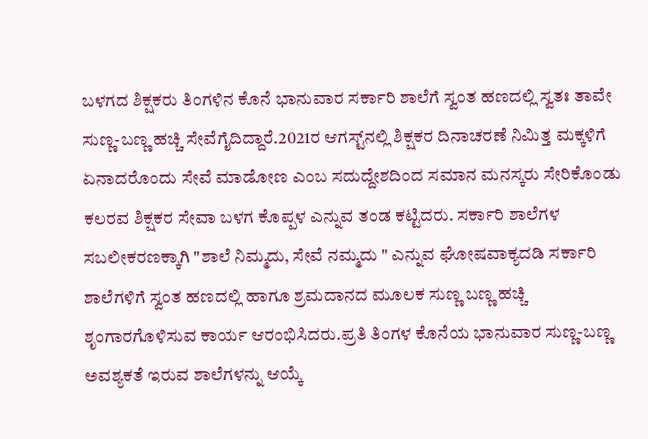ಬಳಗದ ಶಿಕ್ಷಕರು ತಿಂಗಳಿನ ಕೊನೆ ಭಾನುವಾರ ಸರ್ಕಾರಿ ಶಾಲೆಗೆ ಸ್ವಂತ ಹಣದಲ್ಲಿ ಸ್ವತಃ ತಾವೇ ಸುಣ್ಣ-ಬಣ್ಣ ಹಚ್ಚಿ ಸೇವೆಗೈದಿದ್ದಾರೆ.2021ರ ಆಗಸ್ಟ್‌ನಲ್ಲಿ ಶಿಕ್ಷಕರ ದಿನಾಚರಣೆ ನಿಮಿತ್ತ ಮಕ್ಕಳಿಗೆ ಏನಾದರೊಂದು ಸೇವೆ ಮಾಡೋಣ ಎಂಬ ಸದುದ್ದೇಶದಿಂದ ಸಮಾನ ಮನಸ್ಕರು ಸೇರಿಕೊಂಡು ಕಲರವ ಶಿಕ್ಷಕರ ಸೇವಾ ಬಳಗ ಕೊಪ್ಪಳ ಎನ್ನುವ ತಂಡ ಕಟ್ಟಿದರು. ಸರ್ಕಾರಿ ಶಾಲೆಗಳ ಸಬಲೀಕರಣಕ್ಕಾಗಿ "ಶಾಲೆ ನಿಮ್ಮದು, ಸೇವೆ ನಮ್ಮದು " ಎನ್ನುವ ಘೋಷವಾಕ್ಯದಡಿ ಸರ್ಕಾರಿ ಶಾಲೆಗಳಿಗೆ ಸ್ವಂತ ಹಣದಲ್ಲಿ ಹಾಗೂ ಶ್ರಮದಾನದ ಮೂಲಕ ಸುಣ್ಣ ಬಣ್ಣ ಹಚ್ಚಿ ಶೃಂಗಾರಗೊಳಿಸುವ ಕಾರ್ಯ ಆರಂಭಿಸಿದರು.ಪ್ರತಿ ತಿಂಗಳ ಕೊನೆಯ ಭಾನುವಾರ ಸುಣ್ಣ-ಬಣ್ಣ ಅವಶ್ಯಕತೆ ಇರುವ ಶಾಲೆಗಳನ್ನು ಆಯ್ಕೆ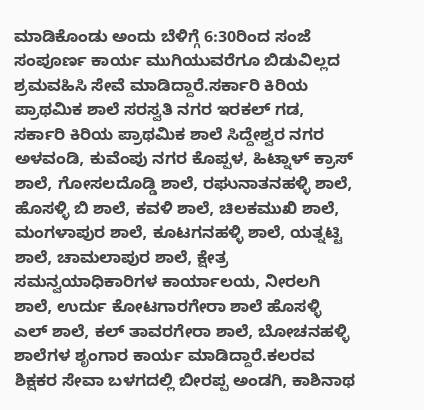ಮಾಡಿಕೊಂಡು ಅಂದು ಬೆಳಿಗ್ಗೆ 6:30ರಿಂದ ಸಂಜೆ ಸಂಪೂರ್ಣ ಕಾರ್ಯ ಮುಗಿಯುವರೆಗೂ ಬಿಡುವಿಲ್ಲದ ಶ್ರಮವಹಿಸಿ ಸೇವೆ ಮಾಡಿದ್ದಾರೆ.ಸರ್ಕಾರಿ ಕಿರಿಯ ಪ್ರಾಥಮಿಕ ಶಾಲೆ ಸರಸ್ವತಿ ನಗರ ಇರಕಲ್ ಗಡ, ಸರ್ಕಾರಿ ಕಿರಿಯ ಪ್ರಾಥಮಿಕ ಶಾಲೆ ಸಿದ್ದೇಶ್ವರ ನಗರ ಅಳವಂಡಿ, ಕುವೆಂಪು ನಗರ ಕೊಪ್ಪಳ, ಹಿಟ್ನಾಳ್ ಕ್ರಾಸ್ ಶಾಲೆ, ಗೋಸಲದೊಡ್ಡಿ ಶಾಲೆ, ರಘುನಾತನಹಳ್ಳಿ ಶಾಲೆ, ಹೊಸಳ್ಳಿ ಬಿ ಶಾಲೆ, ಕವಳಿ ಶಾಲೆ, ಚಿಲಕಮುಖಿ ಶಾಲೆ, ಮಂಗಳಾಪುರ ಶಾಲೆ, ಕೂಟಗನಹಳ್ಳಿ ಶಾಲೆ, ಯತ್ನಟ್ಟಿ ಶಾಲೆ, ಚಾಮಲಾಪುರ ಶಾಲೆ, ಕ್ಷೇತ್ರ ಸಮನ್ವಯಾಧಿಕಾರಿಗಳ ಕಾರ್ಯಾಲಯ, ನೀರಲಗಿ ಶಾಲೆ, ಉರ್ದು ಕೋಟಗಾರಗೇರಾ ಶಾಲೆ ಹೊಸಳ್ಳಿ ಎಲ್ ಶಾಲೆ, ಕಲ್ ತಾವರಗೇರಾ ಶಾಲೆ, ಬೋಚನಹಳ್ಳಿ ಶಾಲೆಗಳ ಶೃಂಗಾರ ಕಾರ್ಯ ಮಾಡಿದ್ದಾರೆ.ಕಲರವ ಶಿಕ್ಷಕರ ಸೇವಾ ಬಳಗದಲ್ಲಿ ಬೀರಪ್ಪ ಅಂಡಗಿ, ಕಾಶಿನಾಥ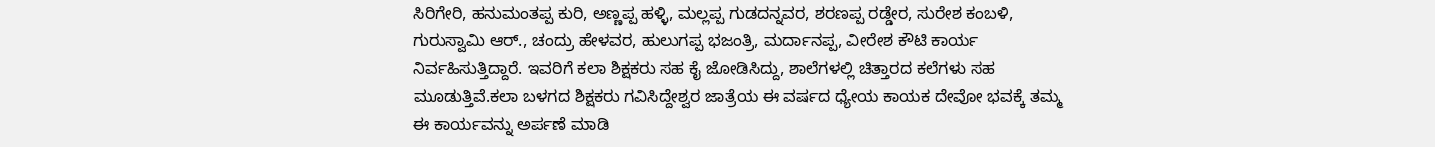ಸಿರಿಗೇರಿ, ಹನುಮಂತಪ್ಪ ಕುರಿ, ಅಣ್ಣಪ್ಪ ಹಳ್ಳಿ, ಮಲ್ಲಪ್ಪ ಗುಡದನ್ನವರ, ಶರಣಪ್ಪ ರಡ್ಡೇರ, ಸುರೇಶ ಕಂಬಳಿ, ಗುರುಸ್ವಾಮಿ ಆರ್., ಚಂದ್ರು ಹೇಳವರ, ಹುಲುಗಪ್ಪ ಭಜಂತ್ರಿ, ಮರ್ದಾನಪ್ಪ, ವೀರೇಶ ಕೌಟಿ ಕಾರ್ಯ ನಿರ್ವಹಿಸುತ್ತಿದ್ದಾರೆ. ಇವರಿಗೆ ಕಲಾ ಶಿಕ್ಷಕರು ಸಹ ಕೈ ಜೋಡಿಸಿದ್ದು, ಶಾಲೆಗಳಲ್ಲಿ ಚಿತ್ತಾರದ ಕಲೆಗಳು ಸಹ ಮೂಡುತ್ತಿವೆ.ಕಲಾ ಬಳಗದ ಶಿಕ್ಷಕರು ಗವಿಸಿದ್ದೇಶ್ವರ ಜಾತ್ರೆಯ ಈ ವರ್ಷದ ಧ್ಯೇಯ ಕಾಯಕ ದೇವೋ ಭವಕ್ಕೆ ತಮ್ಮ ಈ ಕಾರ್ಯವನ್ನು ಅರ್ಪಣೆ ಮಾಡಿ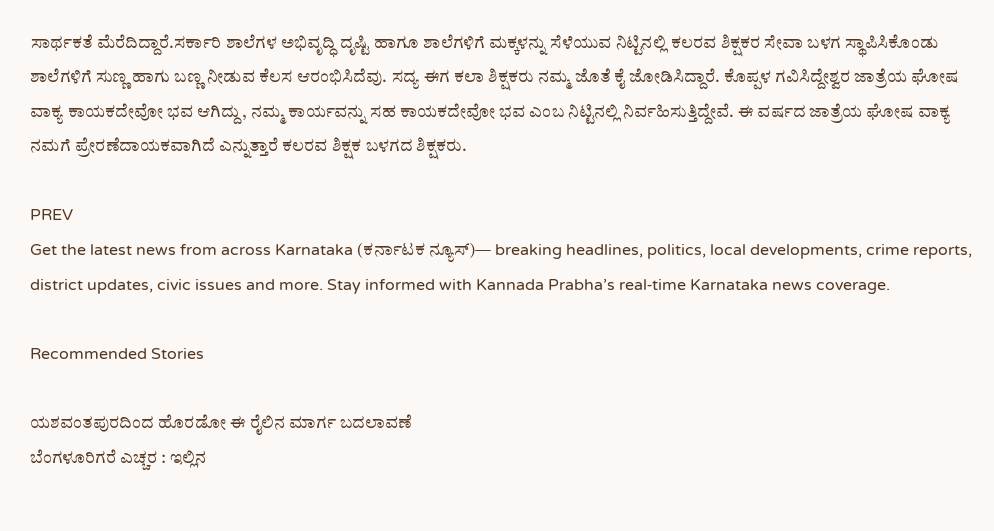ಸಾರ್ಥಕತೆ ಮೆರೆದಿದ್ದಾರೆ.ಸರ್ಕಾರಿ ಶಾಲೆಗಳ ಅಭಿವೃದ್ಧಿ ದೃಷ್ಟಿ ಹಾಗೂ ಶಾಲೆಗಳಿಗೆ ಮಕ್ಕಳನ್ನು ಸೆಳೆಯುವ ನಿಟ್ಟಿನಲ್ಲಿ ಕಲರವ ಶಿಕ್ಷಕರ ಸೇವಾ ಬಳಗ ಸ್ಥಾಪಿಸಿಕೊಂಡು ಶಾಲೆಗಳಿಗೆ ಸುಣ್ಣ ಹಾಗು ಬಣ್ಣ ನೀಡುವ ಕೆಲಸ ಆರಂಭಿಸಿದೆವು. ಸದ್ಯ ಈಗ ಕಲಾ ಶಿಕ್ಷಕರು ನಮ್ಮ ಜೊತೆ ಕೈ ಜೋಡಿಸಿದ್ದಾರೆ. ಕೊಪ್ಪಳ ಗವಿಸಿದ್ದೇಶ್ವರ ಜಾತ್ರೆಯ ಘೋಷ ವಾಕ್ಯ ಕಾಯಕದೇವೋ ಭವ ಆಗಿದ್ದು, ನಮ್ಮ ಕಾರ್ಯವನ್ನು ಸಹ ಕಾಯಕದೇವೋ ಭವ ಎಂಬ ನಿಟ್ಟಿನಲ್ಲಿ ನಿರ್ವಹಿಸುತ್ತಿದ್ದೇವೆ. ಈ ವರ್ಷದ ಜಾತ್ರೆಯ ಘೋಷ ವಾಕ್ಯ ನಮಗೆ ಪ್ರೇರಣೆದಾಯಕವಾಗಿದೆ ಎನ್ನುತ್ತಾರೆ ಕಲರವ ಶಿಕ್ಷಕ ಬಳಗದ ಶಿಕ್ಷಕರು.

PREV
Get the latest news from across Karnataka (ಕರ್ನಾಟಕ ನ್ಯೂಸ್)— breaking headlines, politics, local developments, crime reports, district updates, civic issues and more. Stay informed with Kannada Prabha’s real‑time Karnataka news coverage.

Recommended Stories

ಯಶವಂತಪುರದಿಂದ ಹೊರಡೋ ಈ ರೈಲಿನ ಮಾರ್ಗ ಬದಲಾವಣೆ
ಬೆಂಗಳೂರಿಗರೆ ಎಚ್ಚರ : ಇಲ್ಲಿನ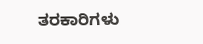ತರಕಾರಿಗಳು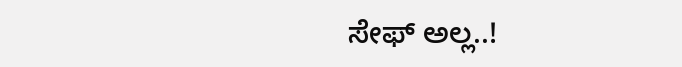ಸೇಫ್ ಅಲ್ಲ..!